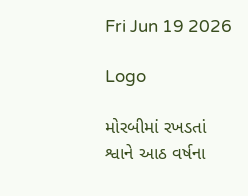Fri Jun 19 2026

Logo

મોરબીમાં રખડતાં શ્વાને આઠ વર્ષના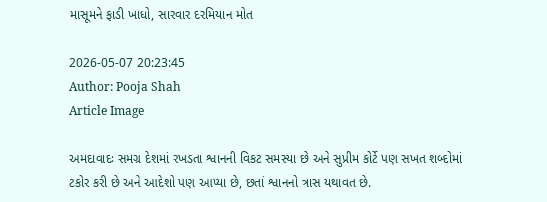માસૂમને ફાડી ખાધો, સારવાર દરમિયાન મોત

2026-05-07 20:23:45
Author: Pooja Shah
Article Image

અમદાવાદઃ સમગ્ર દેશમાં રખડતા શ્વાનની વિકટ સમસ્યા છે અને સુપ્રીમ કોર્ટે પણ સખત શબ્દોમાં ટકોર કરી છે અને આદેશો પણ આપ્યા છે, છતાં શ્વાનનો ત્રાસ યથાવત છે.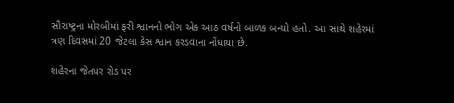સૌરાષ્ટ્રના મોરબીમાં ફરી શ્વાનનો ભોગ એક આઠ વર્ષનો બાળક બન્યો હતો. આ સાથે શહેરમાં ત્રણ દિવસમાં 20 જેટલા કેસ શ્વાન કરડવાના નોંધાયા છે.

શહેરના જેતપર રોડ પર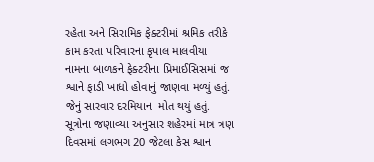રહેતા અને સિરામિક ફેક્ટરીમાં શ્રમિક તરીકે કામ કરતા પરિવારના કૃપાલ માલવીયા નામના બાળકને ફેક્ટરીના પ્રિમાઈસિસમાં જ શ્વાને ફાડી ખાધો હોવાનું જાણવા મળ્યું હતું. જેનું સારવાર દરમિયાન  મોત થયું હતું. સૂત્રોના જણાવ્યા અનુસાર શહેરમાં માત્ર ત્રણ દિવસમાં લગભગ 20 જેટલા કેસ શ્વાન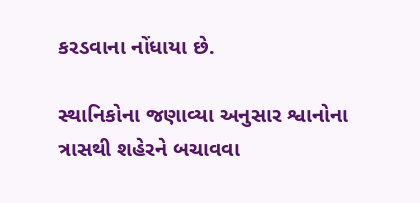કરડવાના નોંધાયા છે.

સ્થાનિકોના જણાવ્યા અનુસાર શ્વાનોના ત્રાસથી શહેરને બચાવવા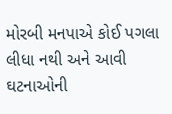મોરબી મનપાએ કોઈ પગલા લીધા નથી અને આવી ઘટનાઓની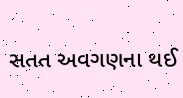સતત અવગણના થઈ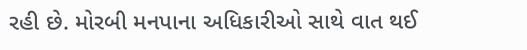રહી છે. મોરબી મનપાના અધિકારીઓ સાથે વાત થઈ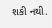શકી નથી.